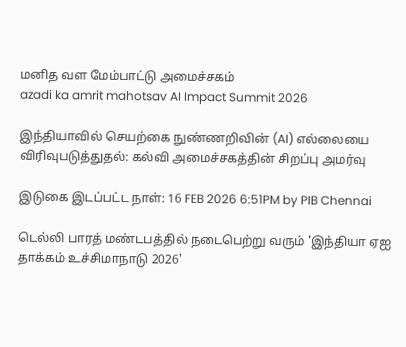மனித வள மேம்பாட்டு அமைச்சகம்
azadi ka amrit mahotsav AI Impact Summit 2026

இந்தியாவில் செயற்கை நுண்ணறிவின் (AI) எல்லையை விரிவுபடுத்துதல்: கல்வி அமைச்சகத்தின் சிறப்பு அமர்வு

இடுகை இடப்பட்ட நாள்: 16 FEB 2026 6:51PM by PIB Chennai

டெல்லி பாரத் மண்டபத்தில் நடைபெற்று வரும் 'இந்தியா ஏஐ தாக்கம் உச்சிமாநாடு 2026'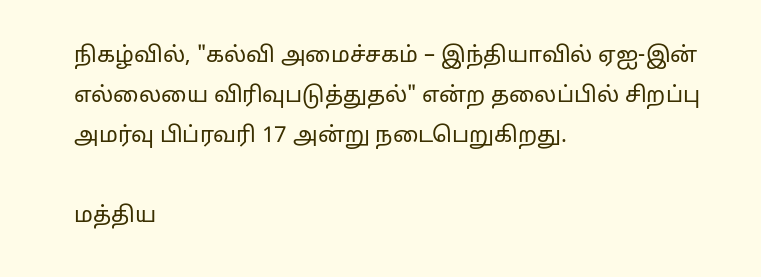நிகழ்வில், "கல்வி அமைச்சகம் – இந்தியாவில் ஏஐ-இன் எல்லையை விரிவுபடுத்துதல்" என்ற தலைப்பில் சிறப்பு அமர்வு பிப்ரவரி 17 அன்று நடைபெறுகிறது.

மத்திய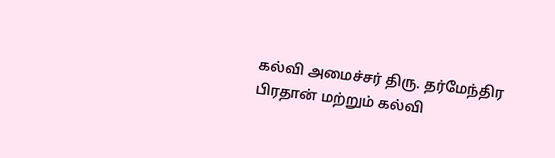கல்வி அமைச்சர் திரு. தர்மேந்திர பிரதான் மற்றும் கல்வி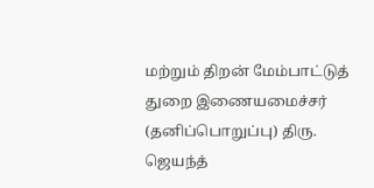மற்றும் திறன் மேம்பாட்டுத் துறை இணையமைச்சர் (தனிப்பொறுப்பு) திரு. ஜெயந்த்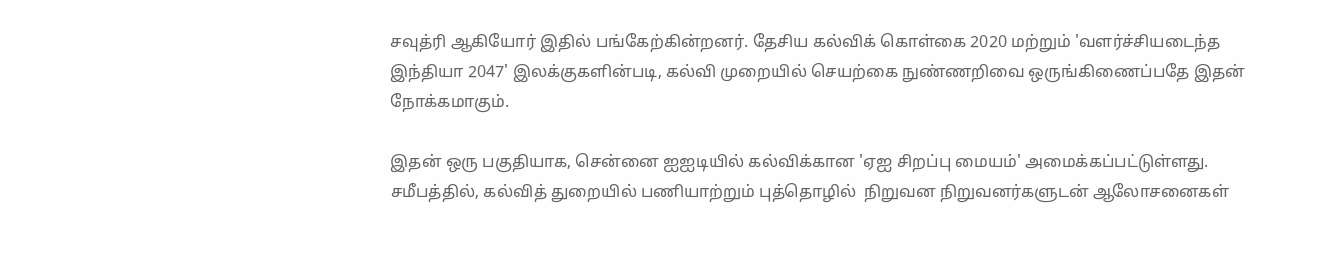சவுத்ரி ஆகியோர் இதில் பங்கேற்கின்றனர். தேசிய கல்விக் கொள்கை 2020 மற்றும் 'வளர்ச்சியடைந்த இந்தியா 2047' இலக்குகளின்படி, கல்வி முறையில் செயற்கை நுண்ணறிவை ஒருங்கிணைப்பதே இதன் நோக்கமாகும்.

இதன் ஒரு பகுதியாக, சென்னை ஐஐடியில் கல்விக்கான 'ஏஐ சிறப்பு மையம்' அமைக்கப்பட்டுள்ளது. சமீபத்தில், கல்வித் துறையில் பணியாற்றும் புத்தொழில்  நிறுவன நிறுவனர்களுடன் ஆலோசனைகள்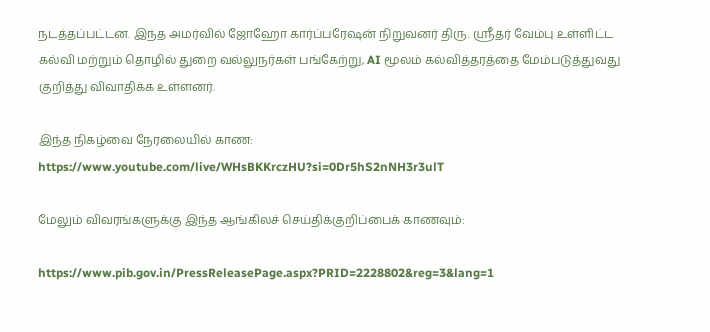நடத்தப்பட்டன. இந்த அமர்வில் ஜோஹோ கார்ப்பரேஷன் நிறுவனர் திரு. ஸ்ரீதர் வேம்பு உள்ளிட்ட கல்வி மற்றும் தொழில் துறை வல்லுநர்கள் பங்கேற்று, AI மூலம் கல்வித்தரத்தை மேம்படுத்துவது குறித்து விவாதிக்க உள்ளனர்.

இந்த நிகழ்வை நேரலையில் காண: https://www.youtube.com/live/WHsBKKrczHU?si=0Dr5hS2nNH3r3ulT

மேலும் விவரங்களுக்கு இந்த ஆங்கிலச் செய்திக்குறிப்பைக் காணவும்:

https://www.pib.gov.in/PressReleasePage.aspx?PRID=2228802&reg=3&lang=1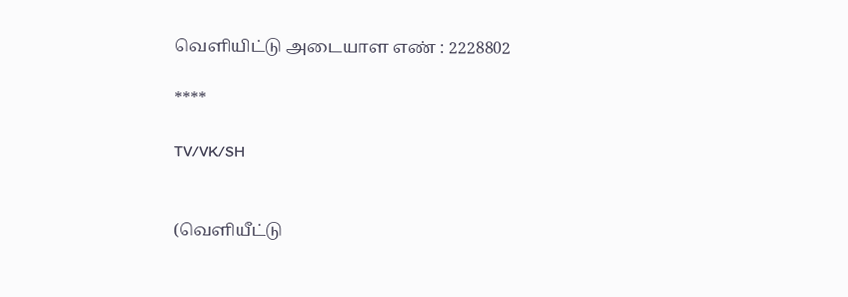வெளியிட்டு அடையாள எண் : 2228802

****

TV/VK/SH


(வெளியீட்டு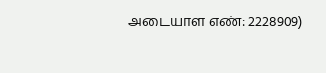அடையாள எண்: 2228909)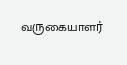வருகையாளர்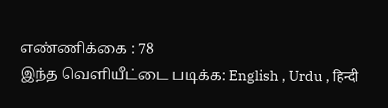எண்ணிக்கை : 78
இந்த வெளியீட்டை படிக்க: English , Urdu , हिन्दी